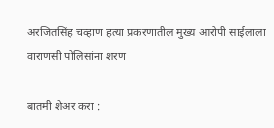अरजितसिंह चव्हाण हत्या प्रकरणातील मुख्य आरोपी साईलाला वाराणसी पोलिसांना शरण

बातमी शेअर करा :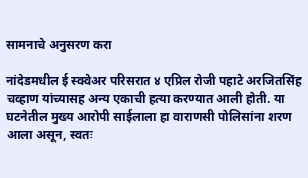सामनाचे अनुसरण करा

नांदेडमधील ई स्क्वेअर परिसरात ४ एप्रिल रोजी पहाटे अरजितसिंह चव्हाण यांच्यासह अन्य एकाची हत्या करण्यात आली होती. या घटनेतील मुख्य आरोपी साईलाला हा वाराणसी पोलिसांना शरण आला असून, स्वतः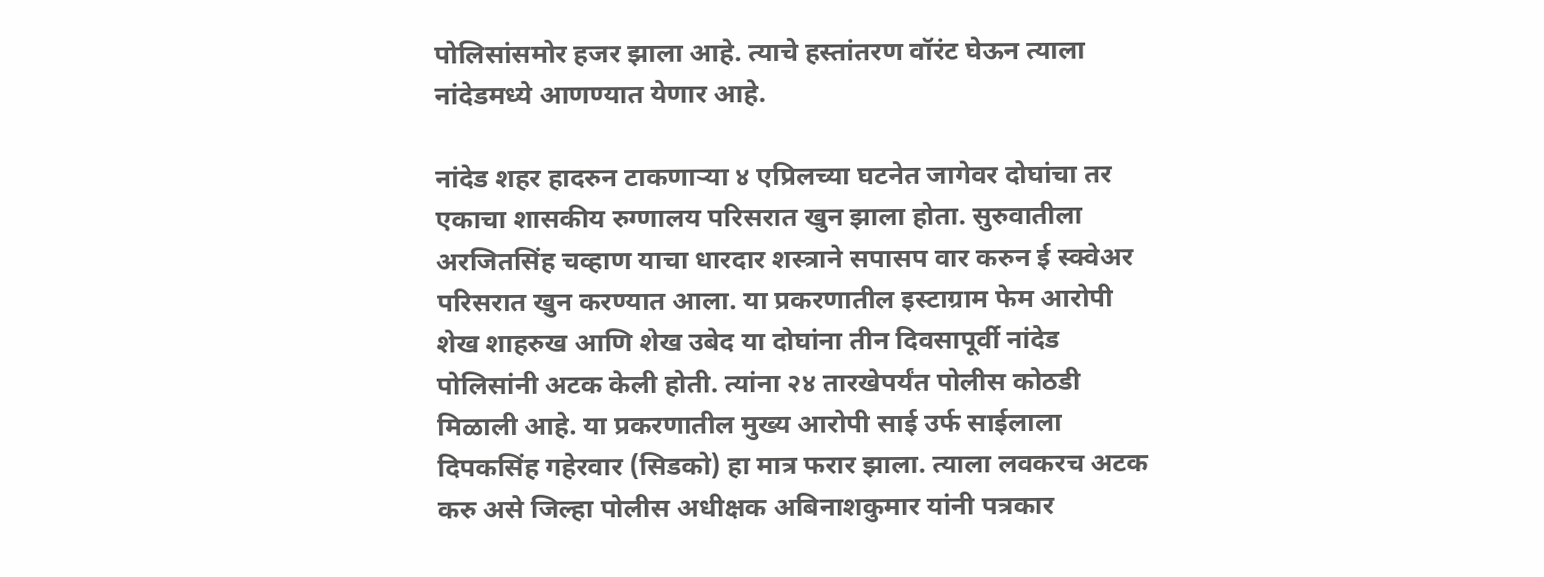पोलिसांसमोर हजर झाला आहे. त्याचे हस्तांतरण वॉरंट घेऊन त्याला नांदेडमध्ये आणण्यात येणार आहे.

नांदेड शहर हादरुन टाकणार्‍या ४ एप्रिलच्या घटनेत जागेवर दोघांचा तर एकाचा शासकीय रुग्णालय परिसरात खुन झाला होता. सुरुवातीला अरजितसिंह चव्हाण याचा धारदार शस्त्राने सपासप वार करुन ई स्क्वेअर परिसरात खुन करण्यात आला. या प्रकरणातील इस्टाग्राम फेम आरोपी शेख शाहरुख आणि शेख उबेद या दोघांना तीन दिवसापूर्वी नांदेड पोलिसांनी अटक केली होती. त्यांना २४ तारखेपर्यंत पोलीस कोठडी मिळाली आहे. या प्रकरणातील मुख्य आरोपी साई उर्फ साईलाला दिपकसिंह गहेरवार (सिडको) हा मात्र फरार झाला. त्याला लवकरच अटक करु असे जिल्हा पोलीस अधीक्षक अबिनाशकुमार यांनी पत्रकार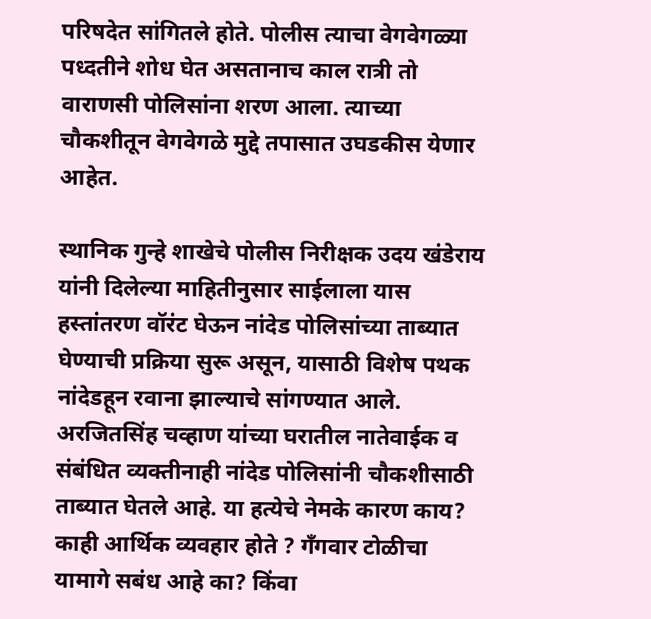परिषदेत सांगितले होते. पोलीस त्याचा वेगवेगळ्या पध्दतीने शोध घेत असतानाच काल रात्री तो वाराणसी पोलिसांना शरण आला. त्याच्या चौकशीतून वेगवेगळे मुद्दे तपासात उघडकीस येणार आहेत.

स्थानिक गुन्हे शाखेचे पोलीस निरीक्षक उदय खंडेराय यांनी दिलेल्या माहितीनुसार साईलाला यास हस्तांतरण वॉरंट घेऊन नांदेड पोलिसांच्या ताब्यात घेण्याची प्रक्रिया सुरू असून, यासाठी विशेष पथक नांदेडहून रवाना झाल्याचे सांगण्यात आले. अरजितसिंह चव्हाण यांच्या घरातील नातेवाईक व संबंधित व्यक्तीनाही नांदेड पोलिसांनी चौकशीसाठी ताब्यात घेतले आहे. या हत्येचे नेमके कारण काय? काही आर्थिक व्यवहार होते ? गँगवार टोळीचा यामागे सबंध आहे का? किंवा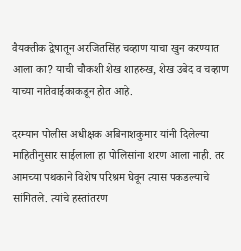वैयक्तीक द्वेषातून अरजितसिंह चव्हाण याचा खुन करण्यात आला का? याची चौकशी शेख शाहरुख, शेख उबेद व चव्हाण याच्या नातेवाईकाकडून होत आहे.

दरम्यान पोलीस अधीक्षक अबिनाशकुमार यांनी दिलेल्या माहितीनुसार साईलाला हा पोलिसांना शरण आला नाही. तर आमच्या पथकाने विशेष परिश्रम घेवून त्यास पकडल्याचे सांगितले. त्यांचे हस्तांतरण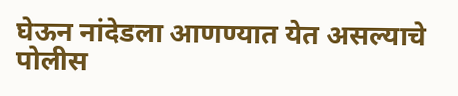घेऊन नांदेडला आणण्यात येत असल्याचे पोलीस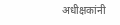अधीक्षकांनी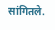सांगितले.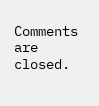Comments are closed.